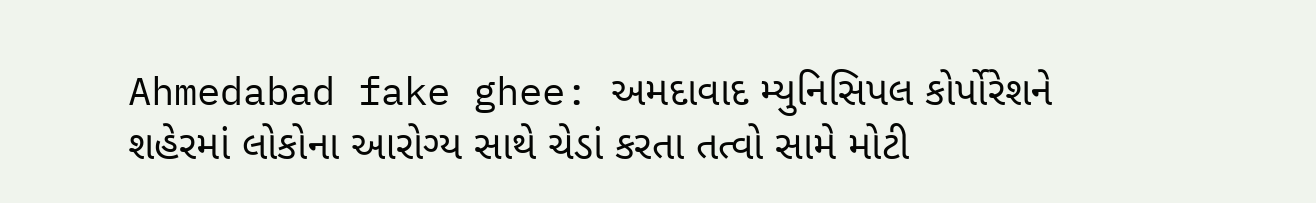Ahmedabad fake ghee: અમદાવાદ મ્યુનિસિપલ કોર્પોરેશને શહેરમાં લોકોના આરોગ્ય સાથે ચેડાં કરતા તત્વો સામે મોટી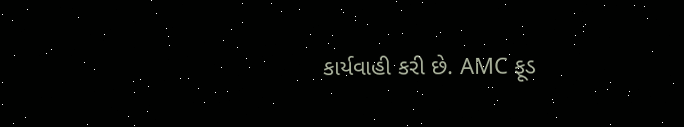કાર્યવાહી કરી છે. AMC ફૂડ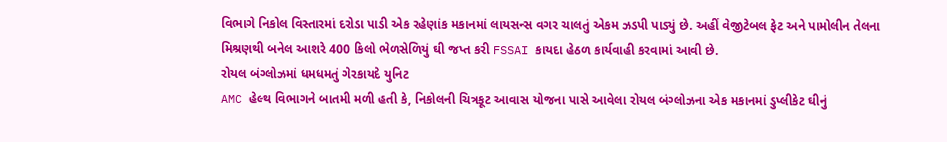વિભાગે નિકોલ વિસ્તારમાં દરોડા પાડી એક રહેણાંક મકાનમાં લાયસન્સ વગર ચાલતું એકમ ઝડપી પાડ્યું છે. અહીં વેજીટેબલ ફેટ અને પામોલીન તેલના મિશ્રણથી બનેલ આશરે 400 કિલો ભેળસેળિયું ઘી જપ્ત કરી FSSAI કાયદા હેઠળ કાર્યવાહી કરવામાં આવી છે.
રોયલ બંગ્લોઝમાં ધમધમતું ગેરકાયદે યુનિટ
AMC હેલ્થ વિભાગને બાતમી મળી હતી કે, નિકોલની ચિત્રકૂટ આવાસ યોજના પાસે આવેલા રોયલ બંગ્લોઝના એક મકાનમાં ડુપ્લીકેટ ઘીનું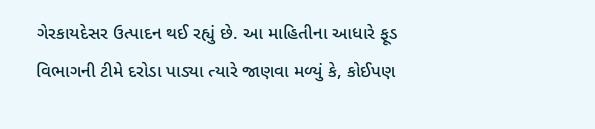ગેરકાયદેસર ઉત્પાદન થઈ રહ્યું છે. આ માહિતીના આધારે ફૂડ વિભાગની ટીમે દરોડા પાડ્યા ત્યારે જાણવા મળ્યું કે, કોઈપણ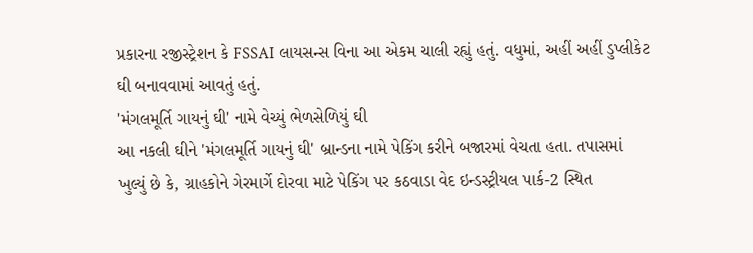પ્રકારના રજીસ્ટ્રેશન કે FSSAI લાયસન્સ વિના આ એકમ ચાલી રહ્યું હતું. વધુમાં, અહીં અહીં ડુપ્લીકેટ ઘી બનાવવામાં આવતું હતું.
'મંગલમૂર્તિ ગાયનું ઘી' નામે વેચ્યું ભેળસેળિયું ઘી
આ નકલી ઘીને 'મંગલમૂર્તિ ગાયનું ઘી' બ્રાન્ડના નામે પેકિંગ કરીને બજારમાં વેચતા હતા. તપાસમાં ખુલ્યું છે કે, ગ્રાહકોને ગેરમાર્ગે દોરવા માટે પેકિંગ પર કઠવાડા વેદ ઇન્ડસ્ટ્રીયલ પાર્ક-2 સ્થિત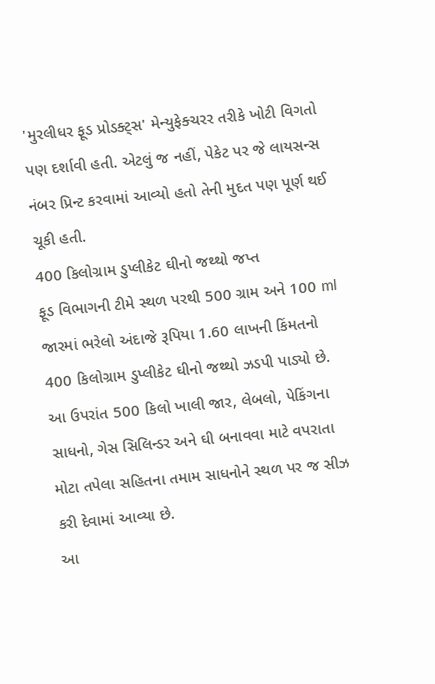'મુરલીધર ફૂડ પ્રોડક્ટ્સ' મેન્યુફેક્ચરર તરીકે ખોટી વિગતો પણ દર્શાવી હતી. એટલું જ નહીં, પેકેટ પર જે લાયસન્સ નંબર પ્રિન્ટ કરવામાં આવ્યો હતો તેની મુદત પણ પૂર્ણ થઈ ચૂકી હતી.
400 કિલોગ્રામ ડુપ્લીકેટ ઘીનો જથ્થો જપ્ત
ફૂડ વિભાગની ટીમે સ્થળ પરથી 500 ગ્રામ અને 100 ml જારમાં ભરેલો અંદાજે રૂપિયા 1.60 લાખની કિંમતનો 400 કિલોગ્રામ ડુપ્લીકેટ ઘીનો જથ્થો ઝડપી પાડ્યો છે. આ ઉપરાંત 500 કિલો ખાલી જાર, લેબલો, પેકિંગના સાધનો, ગેસ સિલિન્ડર અને ઘી બનાવવા માટે વપરાતા મોટા તપેલા સહિતના તમામ સાધનોને સ્થળ પર જ સીઝ કરી દેવામાં આવ્યા છે.
આ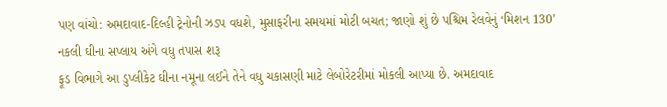પણ વાંચો: અમદાવાદ-દિલ્હી ટ્રેનોની ઝડપ વધશે, મુસાફરીના સમયમાં મોટી બચત; જાણો શું છે પશ્ચિમ રેલવેનું ‘મિશન 130’
નકલી ઘીના સપ્લાય અંગે વધુ તપાસ શરૂ
ફૂડ વિભાગે આ ડુપ્લીકેટ ઘીના નમૂના લઈને તેને વધુ ચકાસણી માટે લેબોરેટરીમાં મોકલી આપ્યા છે. અમદાવાદ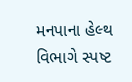મનપાના હેલ્થ વિભાગે સ્પષ્ટ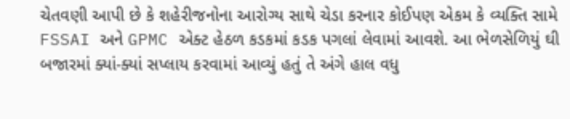ચેતવણી આપી છે કે શહેરીજનોના આરોગ્ય સાથે ચેડા કરનાર કોઈપણ એકમ કે વ્યક્તિ સામે FSSAI અને GPMC એક્ટ હેઠળ કડકમાં કડક પગલાં લેવામાં આવશે. આ ભેળસેળિયું ઘી બજારમાં ક્યાં-ક્યાં સપ્લાય કરવામાં આવ્યું હતું તે અંગે હાલ વધુ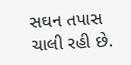સઘન તપાસ ચાલી રહી છે.